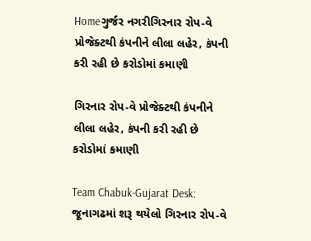Homeગુર્જર નગરીગિરનાર રોપ-વે પ્રોજેક્ટથી કંપનીને લીલા લહેર, કંપની કરી રહી છે કરોડોમાં કમાણી

ગિરનાર રોપ-વે પ્રોજેક્ટથી કંપનીને લીલા લહેર, કંપની કરી રહી છે કરોડોમાં કમાણી

Team Chabuk-Gujarat Desk: જૂનાગઢમાં શરૂ થયેલો ગિરનાર રોપ-વે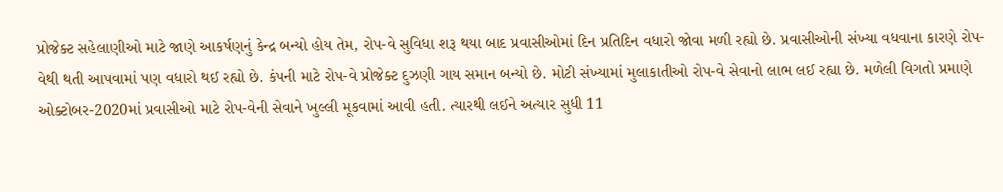પ્રોજેક્ટ સહેલાણીઓ માટે જાણે આકર્ષણનું કેન્દ્ર બન્યો હોય તેમ, રોપ-વે સુવિધા શરૂ થયા બાદ પ્રવાસીઓમાં દિન પ્રતિદિન વધારો જોવા મળી રહ્યો છે. પ્રવાસીઓની સંખ્યા વધવાના કારણે રોપ-વેથી થતી આપવામાં પણ વધારો થઈ રહ્યો છે. કંપની માટે રોપ-વે પ્રોજેક્ટ દુઝણી ગાય સમાન બન્યો છે. મોટી સંખ્યામાં મુલાકાતીઓ રોપ-વે સેવાનો લાભ લઈ રહ્યા છે. મળેલી વિગતો પ્રમાણે ઓક્ટોબર-2020માં પ્રવાસીઓ માટે રોપ-વેની સેવાને ખુલ્લી મૂકવામાં આવી હતી. ત્યારથી લઈને અત્યાર સુધી 11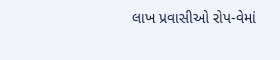લાખ પ્રવાસીઓ રોપ-વેમાં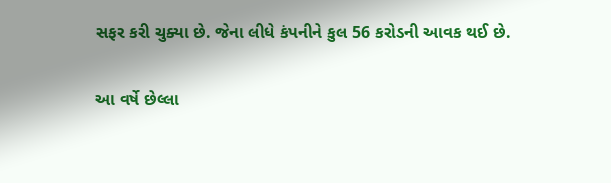સફર કરી ચુક્યા છે. જેના લીધે કંપનીને કુલ 56 કરોડની આવક થઈ છે.

આ વર્ષે છેલ્લા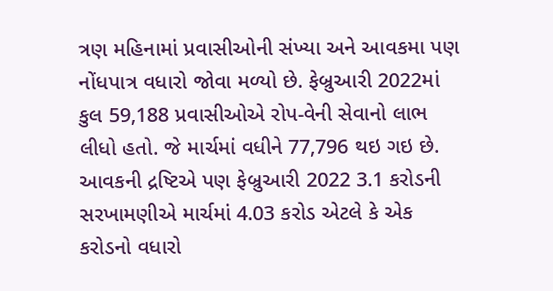ત્રણ મહિનામાં પ્રવાસીઓની સંખ્યા અને આવકમા પણ નોંધપાત્ર વધારો જોવા મળ્યો છે. ફેબ્રુઆરી 2022માં કુલ 59,188 પ્રવાસીઓએ રોપ-વેની સેવાનો લાભ લીધો હતો. જે માર્ચમાં વધીને 77,796 થઇ ગઇ છે. આવકની દ્રષ્ટિએ પણ ફેબ્રુઆરી 2022 3.1 કરોડની સરખામણીએ માર્ચમાં 4.03 કરોડ એટલે કે એક કરોડનો વધારો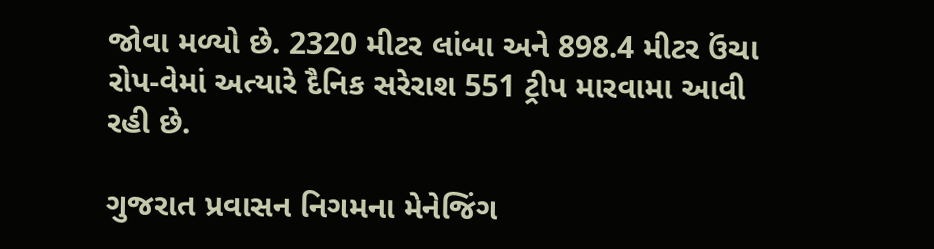જોવા મળ્યો છે. 2320 મીટર લાંબા અને 898.4 મીટર ઉંચા રોપ-વેમાં અત્યારે દૈનિક સરેરાશ 551 ટ્રીપ મારવામા આવી રહી છે.

ગુજરાત પ્રવાસન નિગમના મેનેજિંગ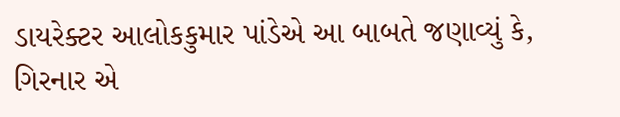ડાયરેક્ટર આલોકકુમાર પાંડેએ આ બાબતે જણાવ્યું કે, ગિરનાર એ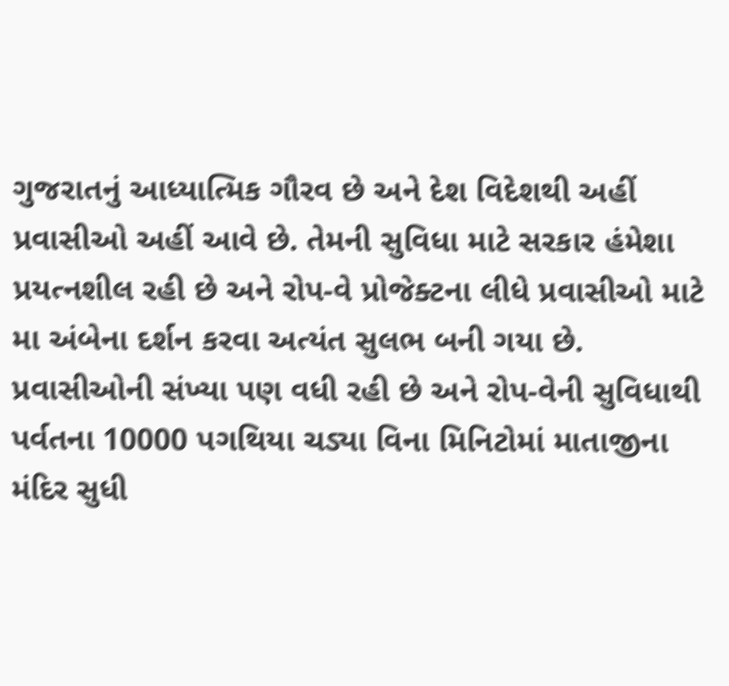ગુજરાતનું આધ્યાત્મિક ગૌરવ છે અને દેશ વિદેશથી અહીં પ્રવાસીઓ અહીં આવે છે. તેમની સુવિધા માટે સરકાર હંમેશા પ્રયત્નશીલ રહી છે અને રોપ-વે પ્રોજેક્ટના લીધે પ્રવાસીઓ માટે મા અંબેના દર્શન કરવા અત્યંત સુલભ બની ગયા છે. પ્રવાસીઓની સંખ્યા પણ વધી રહી છે અને રોપ-વેની સુવિધાથી પર્વતના 10000 પગથિયા ચડ્યા વિના મિનિટોમાં માતાજીના મંદિર સુધી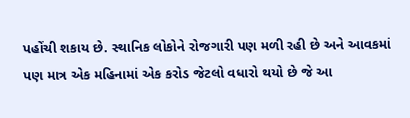પહોંચી શકાય છે. સ્થાનિક લોકોને રોજગારી પણ મળી રહી છે અને આવકમાં પણ માત્ર એક મહિનામાં એક કરોડ જેટલો વધારો થયો છે જે આ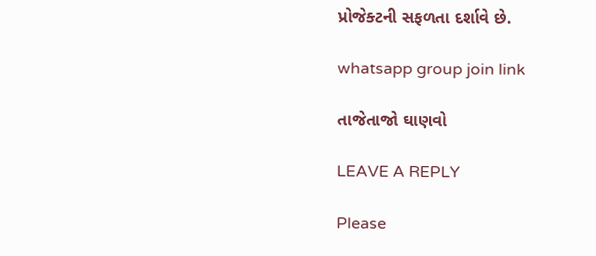પ્રોજેક્ટની સફળતા દર્શાવે છે.

whatsapp group join link

તાજેતાજો ઘાણવો

LEAVE A REPLY

Please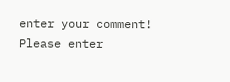enter your comment!
Please enter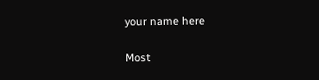your name here

Most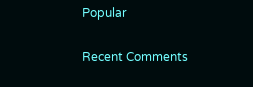Popular

Recent Comments